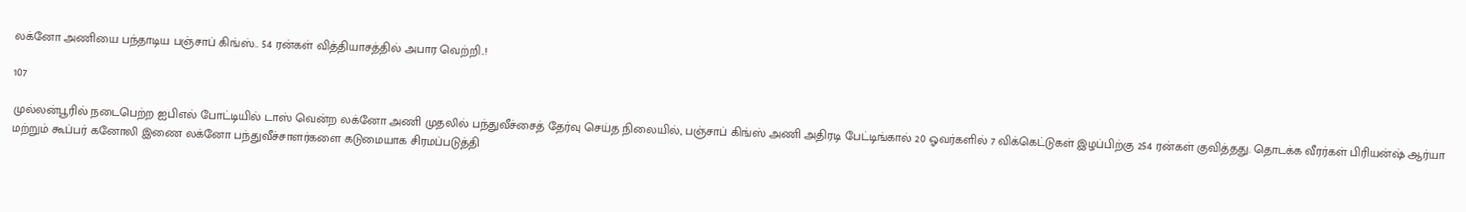லக்னோ அணியை பந்தாடிய பஞ்சாப் கிங்ஸ்.. 54 ரன்கள் வித்தியாசத்தில் அபார வெற்றி..!

107

முல்லன்பூரில் நடைபெற்ற ஐபிஎல் போட்டியில் டாஸ் வென்ற லக்னோ அணி முதலில் பந்துவீச்சைத் தேர்வு செய்த நிலையில், பஞ்சாப் கிங்ஸ் அணி அதிரடி பேட்டிங்கால் 20 ஓவர்களில் 7 விக்கெட்டுகள் இழப்பிற்கு 254 ரன்கள் குவித்தது. தொடக்க வீரர்கள் பிரியன்ஷ் ஆர்யா மற்றும் கூப்பர் கனோலி இணை லக்னோ பந்துவீச்சாளர்களை கடுமையாக சிரமப்படுத்தி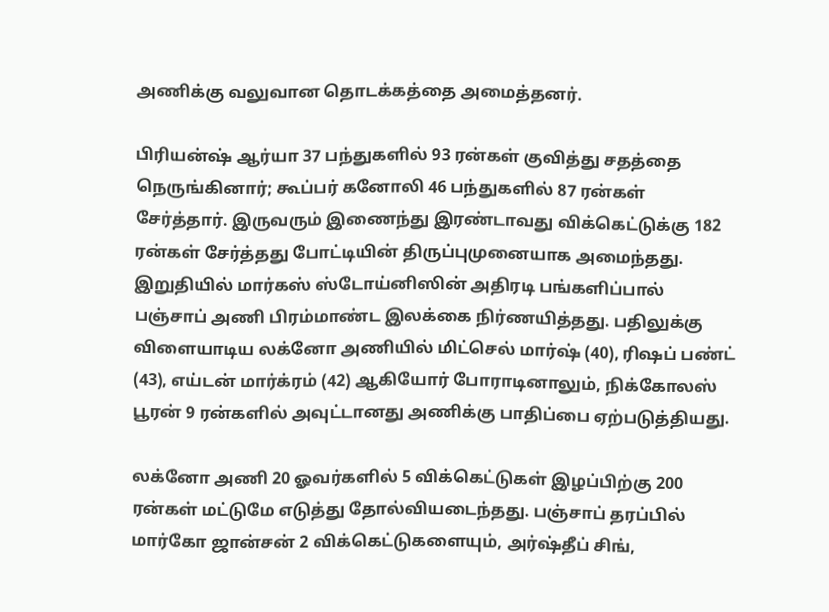அணிக்கு வலுவான தொடக்கத்தை அமைத்தனர்.

பிரியன்ஷ் ஆர்யா 37 பந்துகளில் 93 ரன்கள் குவித்து சதத்தை நெருங்கினார்; கூப்பர் கனோலி 46 பந்துகளில் 87 ரன்கள் சேர்த்தார். இருவரும் இணைந்து இரண்டாவது விக்கெட்டுக்கு 182 ரன்கள் சேர்த்தது போட்டியின் திருப்புமுனையாக அமைந்தது. இறுதியில் மார்கஸ் ஸ்டோய்னிஸின் அதிரடி பங்களிப்பால் பஞ்சாப் அணி பிரம்மாண்ட இலக்கை நிர்ணயித்தது. பதிலுக்கு விளையாடிய லக்னோ அணியில் மிட்செல் மார்ஷ் (40), ரிஷப் பண்ட் (43), எய்டன் மார்க்ரம் (42) ஆகியோர் போராடினாலும், நிக்கோலஸ் பூரன் 9 ரன்களில் அவுட்டானது அணிக்கு பாதிப்பை ஏற்படுத்தியது.

லக்னோ அணி 20 ஓவர்களில் 5 விக்கெட்டுகள் இழப்பிற்கு 200 ரன்கள் மட்டுமே எடுத்து தோல்வியடைந்தது. பஞ்சாப் தரப்பில் மார்கோ ஜான்சன் 2 விக்கெட்டுகளையும், அர்ஷ்தீப் சிங்,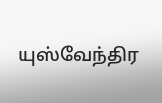யுஸ்வேந்திர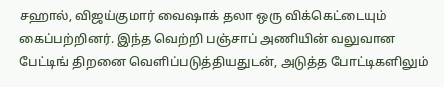சஹால், விஜய்குமார் வைஷாக் தலா ஒரு விக்கெட்டையும் கைப்பற்றினர். இந்த வெற்றி பஞ்சாப் அணியின் வலுவான பேட்டிங் திறனை வெளிப்படுத்தியதுடன், அடுத்த போட்டிகளிலும்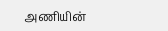அணியின்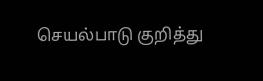செயல்பாடு குறித்து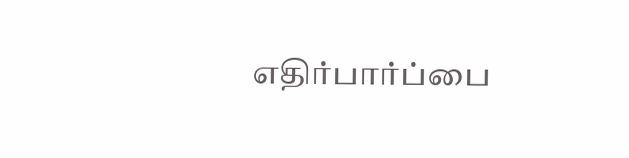எதிர்பார்ப்பை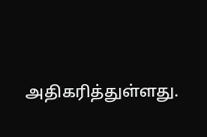அதிகரித்துள்ளது.